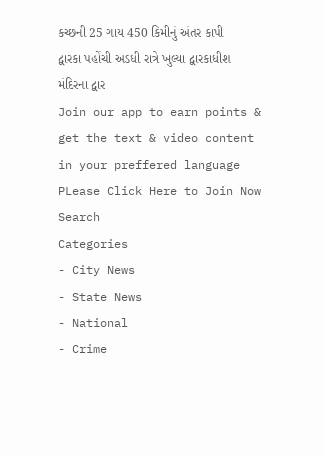કચ્છની 25 ગાય 450 કિમીનું અંતર કાપી દ્વારકા પહોંચી અડધી રાત્રે ખુલ્યા દ્વારકાધીશ મંદિરના દ્વાર
Join our app to earn points & get the text & video content in your preffered language
PLease Click Here to Join Now
Search
Categories
- City News
- State News
- National
- Crime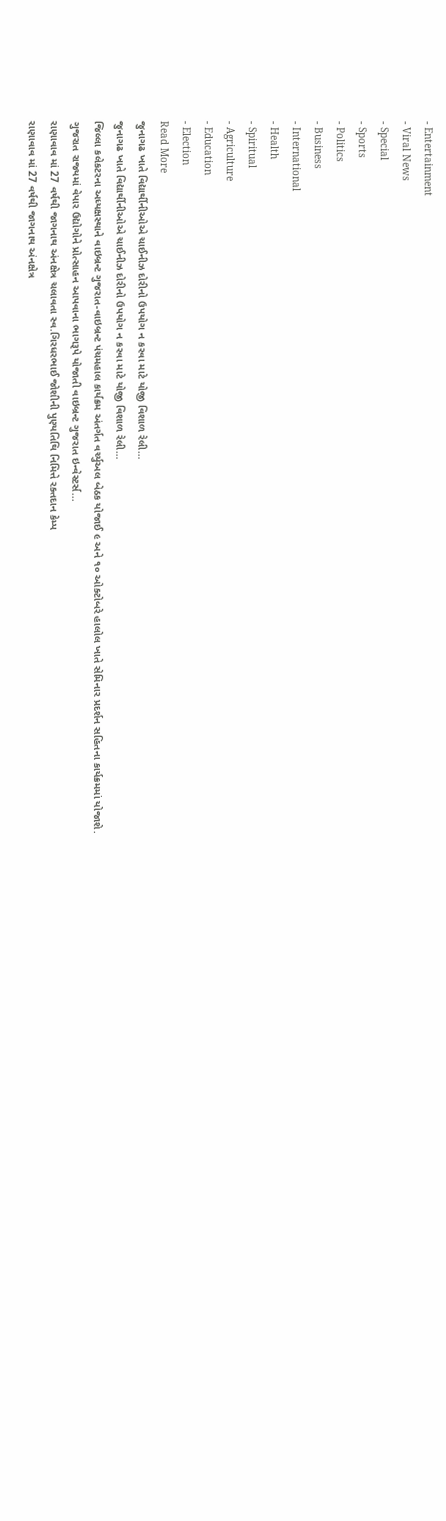- Entertainment
- Viral News
- Special
- Sports
- Politics
- Business
- International
- Health
- Spiritual
- Agriculture
- Education
- Election
Read More
જુનાગઢ ખાતે વિદ્યાર્થીનીઓએ ચાઈનીઝ દોરીનો ઉપયોગ ન કરવા માટે યોજી વિશાળ રેલી…
જુનાગઢ ખાતે વિદ્યાર્થીનીઓએ ચાઈનીઝ દોરીનો ઉપયોગ ન કરવા માટે યોજી વિશાળ રેલી…
જિલ્લા કલેકટરના અધ્યક્ષસ્થાને વાઇબ્રન્ટ ગુજરાત-વાઇબ્રન્ટ પંચમહાલ કાર્યક્રમ અંતર્ગત વર્ચ્યુઅલ બેઠક યોજાઈ ૯ અને ૧૦ ઓક્ટોબરે હાલોલ ખાતે સેમિનાર પ્રદર્શન સહિતના કાર્યક્રમમાં યોજાશે.
ગુજરાત રાજ્યમાં વેપાર ઉદ્યોગોને પ્રોત્સાહન આપવાના ભાગરૂપે યોજાતી વાઇબ્રન્ટ ગુજરાત ઇન્વેસ્ટર્સ...
રાણાવાવ માં 27 વર્ષથી જાગનાથ અંનક્ષેત્ર ચલાવતા સ્વ.ગિરધરભાઈ જોશીની પુણ્યતિથિ નિમિત્તે રક્તદાન કેમ્પ
રાણાવાવ માં 27 વર્ષથી જાગનાથ અંનક્ષેત્ર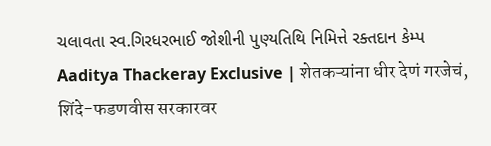ચલાવતા સ્વ.ગિરધરભાઈ જોશીની પુણ્યતિથિ નિમિત્તે રક્તદાન કેમ્પ
Aaditya Thackeray Exclusive | शेतकऱ्यांना धीर देणं गरजेचं, शिंदे-फडणवीस सरकारवर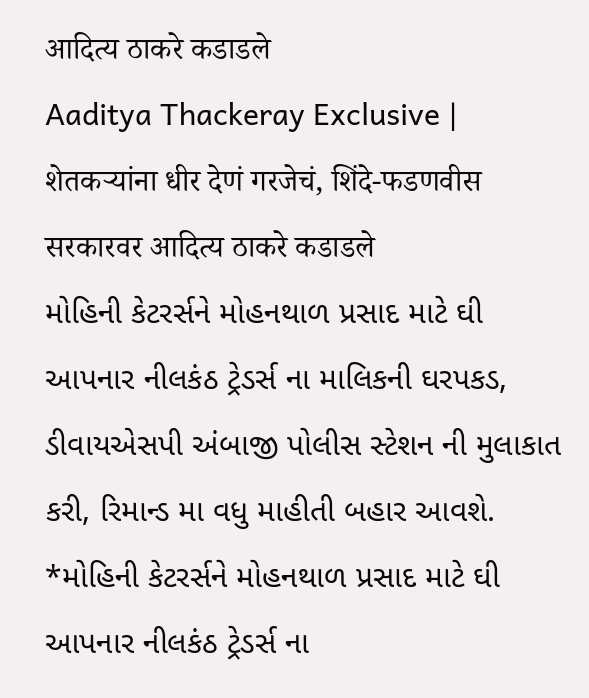आदित्य ठाकरे कडाडले
Aaditya Thackeray Exclusive | शेतकऱ्यांना धीर देणं गरजेचं, शिंदे-फडणवीस सरकारवर आदित्य ठाकरे कडाडले
મોહિની કેટરર્સને મોહનથાળ પ્રસાદ માટે ઘી આપનાર નીલકંઠ ટ્રેડર્સ ના માલિકની ઘરપકડ, ડીવાયએસપી અંબાજી પોલીસ સ્ટેશન ની મુલાકાત કરી, રિમાન્ડ મા વધુ માહીતી બહાર આવશે.
*મોહિની કેટરર્સને મોહનથાળ પ્રસાદ માટે ઘી આપનાર નીલકંઠ ટ્રેડર્સ ના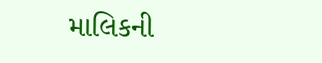માલિકની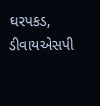ઘરપકડ, ડીવાયએસપી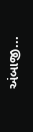અંબાજી...